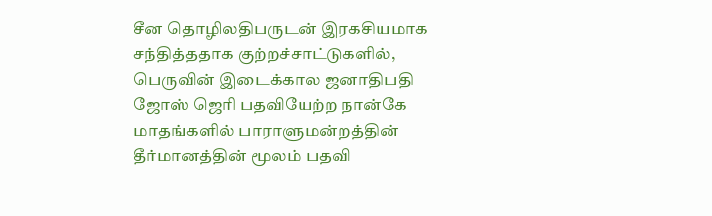சீன தொழிலதிபருடன் இரகசியமாக சந்தித்ததாக குற்றச்சாட்டுகளில், பெருவின் இடைக்கால ஜனாதிபதி ஜோஸ் ஜெரி பதவியேற்ற நான்கே மாதங்களில் பாராளுமன்றத்தின் தீர்மானத்தின் மூலம் பதவி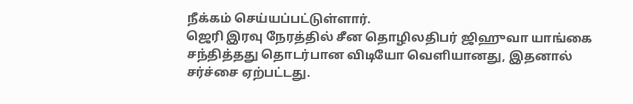நீக்கம் செய்யப்பட்டுள்ளார்.
ஜெரி இரவு நேரத்தில் சீன தொழிலதிபர் ஜிஹுவா யாங்கை சந்தித்தது தொடர்பான விடியோ வெளியானது, இதனால் சர்ச்சை ஏற்பட்டது.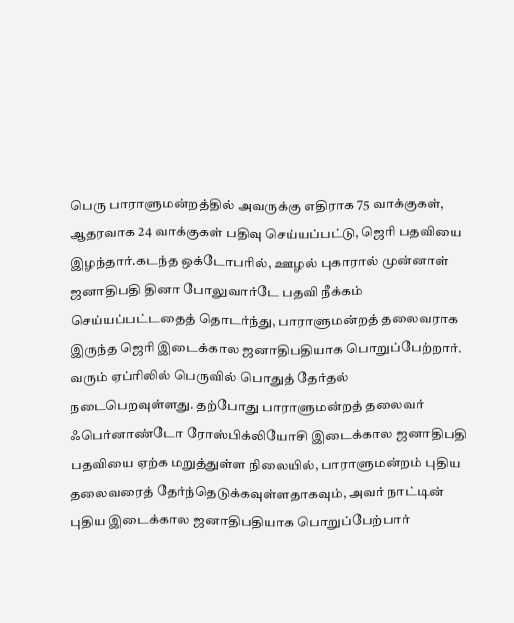பெரு பாராளுமன்றத்தில் அவருக்கு எதிராக 75 வாக்குகள், ஆதரவாக 24 வாக்குகள் பதிவு செய்யப்பட்டு, ஜெரி பதவியை இழந்தார்.கடந்த ஒக்டோபரில், ஊழல் புகாரால் முன்னாள் ஜனாதிபதி தினா போலுவார்டே பதவி நீக்கம் செய்யப்பட்டதைத் தொடர்ந்து, பாராளுமன்றத் தலைவராக இருந்த ஜெரி இடைக்கால ஜனாதிபதியாக பொறுப்பேற்றார்.
வரும் ஏப்ரிலில் பெருவில் பொதுத் தேர்தல் நடைபெறவுள்ளது. தற்போது பாராளுமன்றத் தலைவர் ஃபெர்னாண்டோ ரோஸ்பிக்லியோசி இடைக்கால ஜனாதிபதி பதவியை ஏற்க மறுத்துள்ள நிலையில், பாராளுமன்றம் புதிய தலைவரைத் தேர்ந்தெடுக்கவுள்ளதாகவும், அவர் நாட்டின் புதிய இடைக்கால ஜனாதிபதியாக பொறுப்பேற்பார்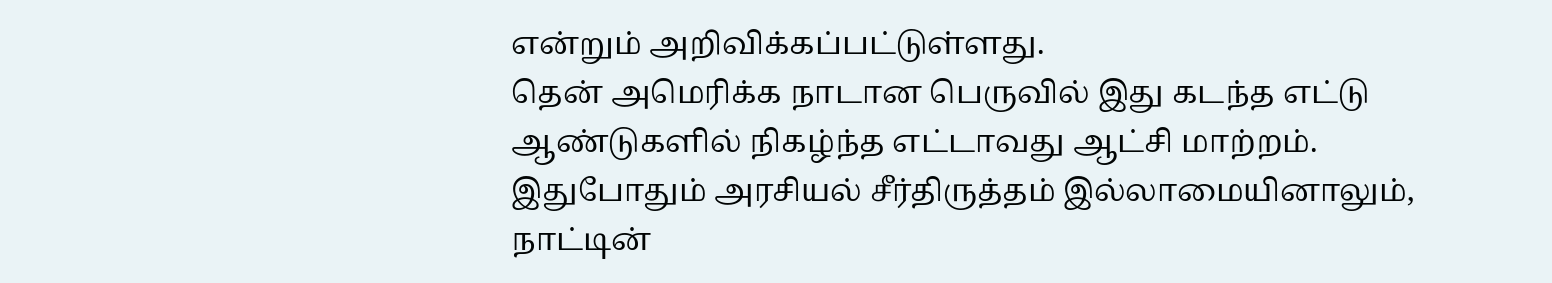என்றும் அறிவிக்கப்பட்டுள்ளது.
தென் அமெரிக்க நாடான பெருவில் இது கடந்த எட்டு ஆண்டுகளில் நிகழ்ந்த எட்டாவது ஆட்சி மாற்றம். இதுபோதும் அரசியல் சீர்திருத்தம் இல்லாமையினாலும், நாட்டின்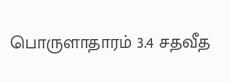பொருளாதாரம் 3.4 சதவீத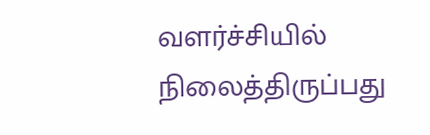வளர்ச்சியில் நிலைத்திருப்பது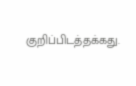குறிப்பிடத்தக்கது.